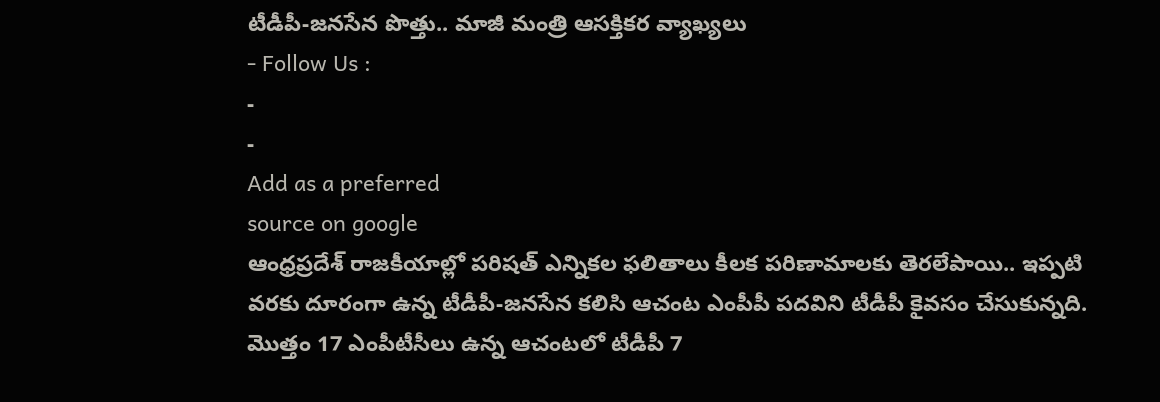టీడీపీ-జనసేన పొత్తు.. మాజీ మంత్రి ఆసక్తికర వ్యాఖ్యలు
- Follow Us :
-
-
Add as a preferred
source on google
ఆంధ్రప్రదేశ్ రాజకీయాల్లో పరిషత్ ఎన్నికల ఫలితాలు కీలక పరిణామాలకు తెరలేపాయి.. ఇప్పటి వరకు దూరంగా ఉన్న టీడీపీ-జనసేన కలిసి ఆచంట ఎంపీపీ పదవిని టీడీపీ కైవసం చేసుకున్నది. మొత్తం 17 ఎంపీటీసీలు ఉన్న ఆచంటలో టీడీపీ 7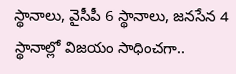స్థానాలు, వైసీపీ 6 స్థానాలు, జనసేన 4 స్థానాల్లో విజయం సాధించగా..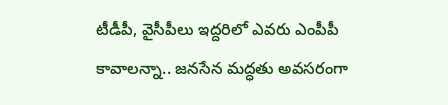టీడీపీ, వైసీపీలు ఇద్దరిలో ఎవరు ఎంపీపీ కావాలన్నా.. జనసేన మద్ధతు అవసరంగా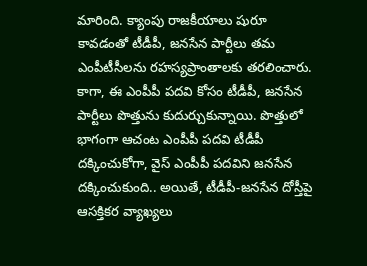మారింది. క్యాంపు రాజకీయాలు షురూ కావడంతో టీడీపీ, జనసేన పార్టీలు తమ ఎంపీటీసీలను రహస్యప్రాంతాలకు తరలించారు. కాగా, ఈ ఎంపీపీ పదవి కోసం టీడీపీ, జనసేన పార్టీలు పొత్తును కుదుర్చుకున్నాయి. పొత్తులో భాగంగా ఆచంట ఎంపీపీ పదవి టీడీపీ దక్కించుకోగా, వైస్ ఎంపీపీ పదవిని జనసేన దక్కించుకుంది.. అయితే, టీడీపీ-జనసేన దోస్తీపై ఆసక్తికర వ్యాఖ్యలు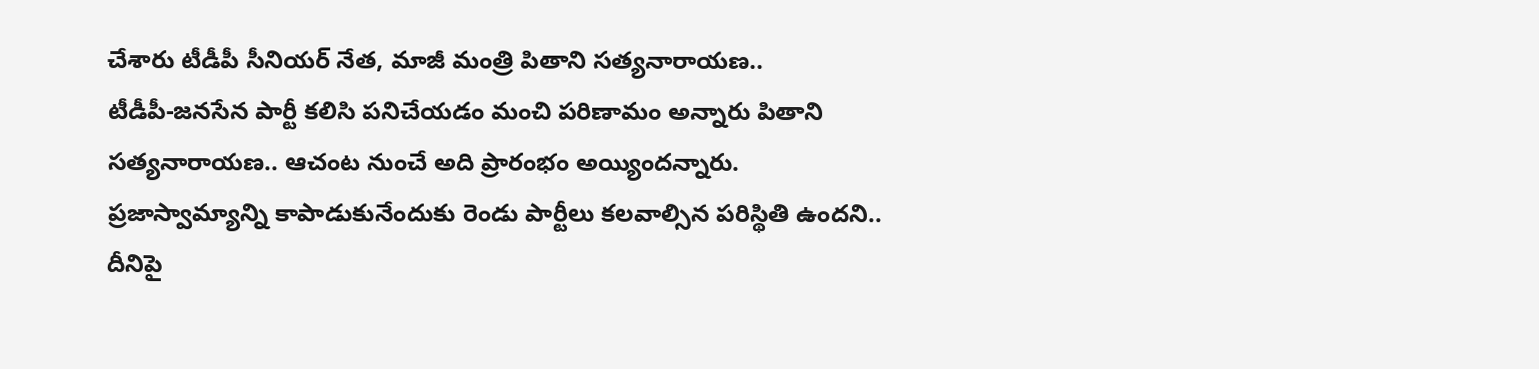చేశారు టీడీపీ సీనియర్ నేత, మాజీ మంత్రి పితాని సత్యనారాయణ..
టీడీపీ-జనసేన పార్టీ కలిసి పనిచేయడం మంచి పరిణామం అన్నారు పితాని సత్యనారాయణ.. ఆచంట నుంచే అది ప్రారంభం అయ్యిందన్నారు. ప్రజాస్వామ్యాన్ని కాపాడుకునేందుకు రెండు పార్టీలు కలవాల్సిన పరిస్థితి ఉందని.. దీనిపై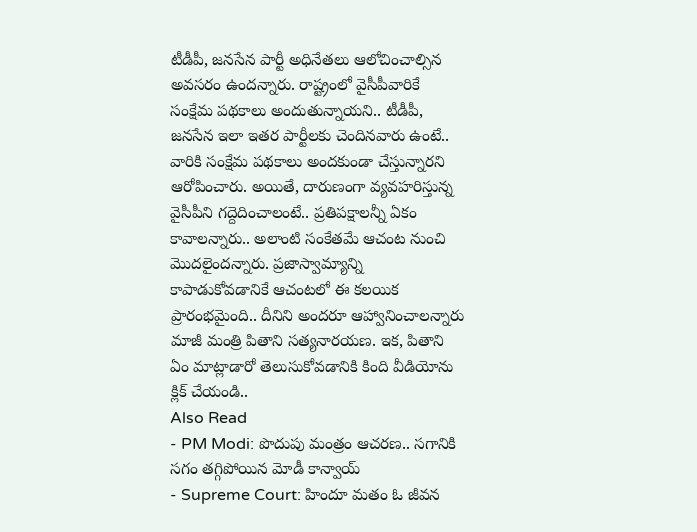టీడీపీ, జనసేన పార్టీ అధినేతలు ఆలోచించాల్సిన అవసరం ఉందన్నారు. రాష్ట్రంలో వైసీపీవారికే సంక్షేమ పథకాలు అందుతున్నాయని.. టీడీపీ, జనసేన ఇలా ఇతర పార్టీలకు చెందినవారు ఉంటే.. వారికి సంక్షేమ పథకాలు అందకుండా చేస్తున్నారని ఆరోపించారు. అయితే, దారుణంగా వ్యవహరిస్తున్న వైసీపీని గద్దెదించాలంటే.. ప్రతిపక్షాలన్నీ ఏకం కావాలన్నారు.. అలాంటి సంకేతమే ఆచంట నుంచి మొదలైందన్నారు. ప్రజాస్వామ్యాన్ని కాపాడుకోవడానికే ఆచంటలో ఈ కలయిక ప్రారంభమైంది.. దీనిని అందరూ ఆహ్వానించాలన్నారు మాజీ మంత్రి పితాని సత్యనారయణ. ఇక, పితాని ఏం మాట్లాడారో తెలుసుకోవడానికి కింది వీడియోను క్లిక్ చేయండి..
Also Read
- PM Modi: పొదుపు మంత్రం ఆచరణ.. సగానికి సగం తగ్గిపోయిన మోడీ కాన్వాయ్
- Supreme Court: హిందూ మతం ఓ జీవన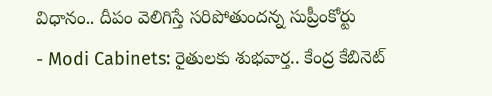విధానం.. దీపం వెలిగిస్తే సరిపోతుందన్న సుప్రీంకోర్టు
- Modi Cabinets: రైతులకు శుభవార్త.. కేంద్ర కేబినెట్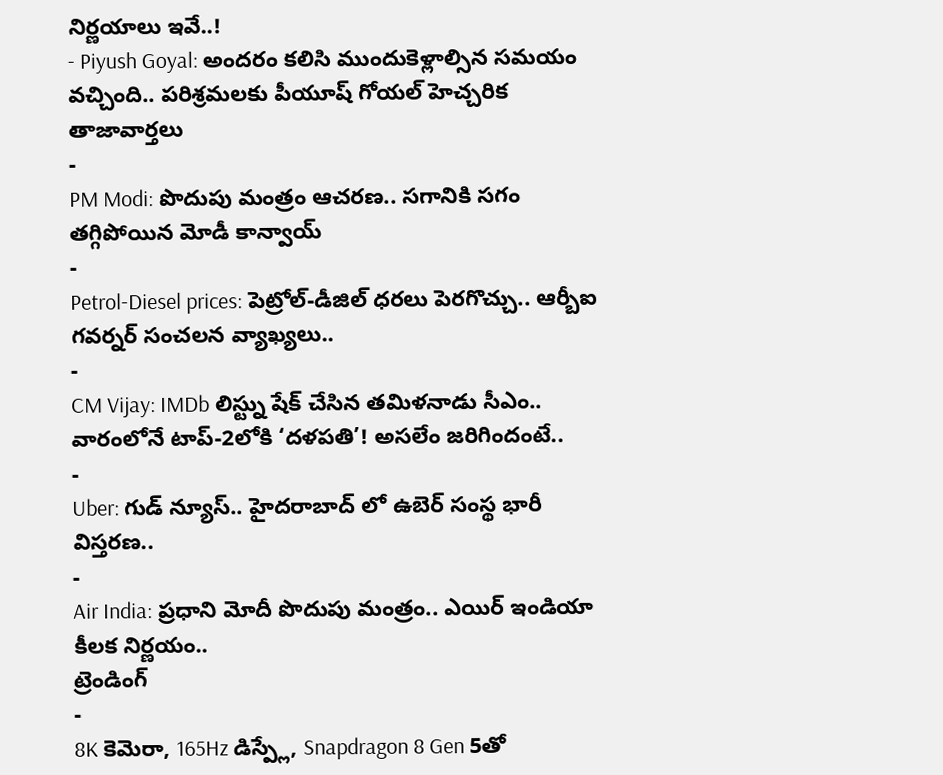నిర్ణయాలు ఇవే..!
- Piyush Goyal: అందరం కలిసి ముందుకెళ్లాల్సిన సమయం వచ్చింది.. పరిశ్రమలకు పీయూష్ గోయల్ హెచ్చరిక
తాజావార్తలు
-
PM Modi: పొదుపు మంత్రం ఆచరణ.. సగానికి సగం తగ్గిపోయిన మోడీ కాన్వాయ్
-
Petrol-Diesel prices: పెట్రోల్-డీజిల్ ధరలు పెరగొచ్చు.. ఆర్బీఐ గవర్నర్ సంచలన వ్యాఖ్యలు..
-
CM Vijay: IMDb లిస్ట్ను షేక్ చేసిన తమిళనాడు సీఎం.. వారంలోనే టాప్-2లోకి ‘దళపతి’! అసలేం జరిగిందంటే..
-
Uber: గుడ్ న్యూస్.. హైదరాబాద్ లో ఉబెర్ సంస్థ భారీ విస్తరణ..
-
Air India: ప్రధాని మోదీ పొదుపు మంత్రం.. ఎయిర్ ఇండియా కీలక నిర్ణయం..
ట్రెండింగ్
-
8K కెమెరా, 165Hz డిస్ప్లే, Snapdragon 8 Gen 5తో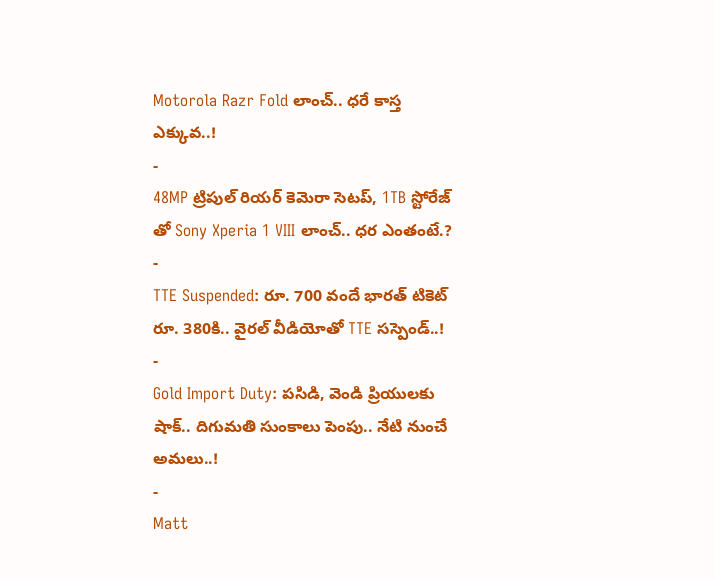Motorola Razr Fold లాంచ్.. ధరే కాస్త ఎక్కువ..!
-
48MP ట్రిపుల్ రియర్ కెమెరా సెటప్, 1TB స్టోరేజ్ తో Sony Xperia 1 VIII లాంచ్.. ధర ఎంతంటే.?
-
TTE Suspended: రూ. 700 వందే భారత్ టికెట్ రూ. 380కి.. వైరల్ వీడియోతో TTE సస్పెండ్..!
-
Gold Import Duty: పసిడి, వెండి ప్రియులకు షాక్.. దిగుమతి సుంకాలు పెంపు.. నేటి నుంచే అమలు..!
-
Matt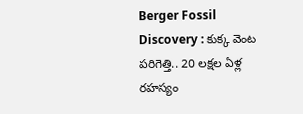Berger Fossil Discovery : కుక్క వెంట పరిగెత్తి.. 20 లక్షల ఏళ్ల రహస్యం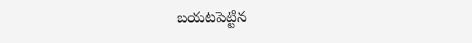బయటపెట్టిన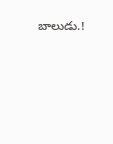బాలుడు.!